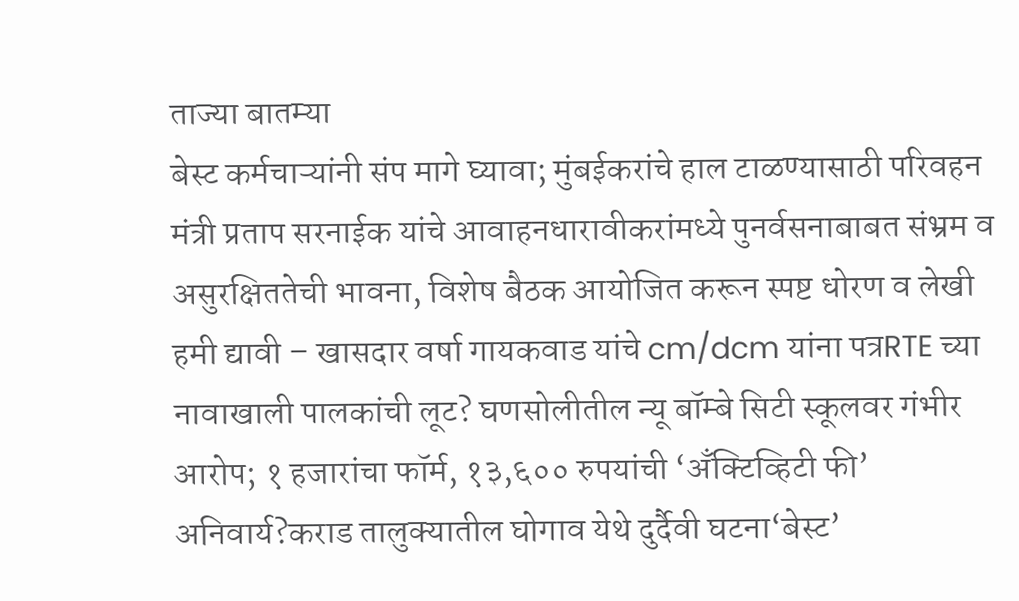ताज्या बातम्या
बेस्ट कर्मचाऱ्यांनी संप मागे घ्यावा; मुंबईकरांचे हाल टाळण्यासाठी परिवहन मंत्री प्रताप सरनाईक यांचे आवाहनधारावीकरांमध्ये पुनर्वसनाबाबत संभ्रम व असुरक्षिततेची भावना, विशेष बैठक आयोजित करून स्पष्ट धोरण व लेखी हमी द्यावी – खासदार वर्षा गायकवाड यांचे cm/dcm यांना पत्रRTE च्या नावाखाली पालकांची लूट? घणसोलीतील न्यू बॉम्बे सिटी स्कूलवर गंभीर आरोप; १ हजारांचा फॉर्म, १३,६०० रुपयांची ‘अँक्टिव्हिटी फी’ अनिवार्य?कराड तालुक्यातील घोगाव येथे दुर्दैवी घटना‘बेस्ट’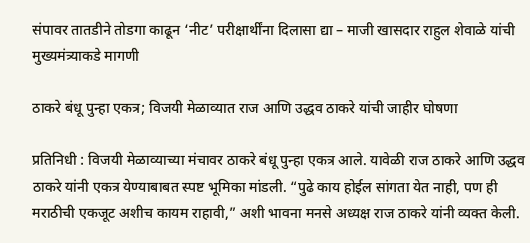संपावर तातडीने तोडगा काढून ‘नीट’ परीक्षार्थींना दिलासा द्या – माजी खासदार राहुल शेवाळे यांची मुख्यमंत्र्याकडे मागणी

ठाकरे बंधू पुन्हा एकत्र; विजयी मेळाव्यात राज आणि उद्धव ठाकरे यांची जाहीर घोषणा

प्रतिनिधी : विजयी मेळाव्याच्या मंचावर ठाकरे बंधू पुन्हा एकत्र आले. यावेळी राज ठाकरे आणि उद्धव ठाकरे यांनी एकत्र येण्याबाबत स्पष्ट भूमिका मांडली. “पुढे काय होईल सांगता येत नाही, पण ही मराठीची एकजूट अशीच कायम राहावी,” अशी भावना मनसे अध्यक्ष राज ठाकरे यांनी व्यक्त केली.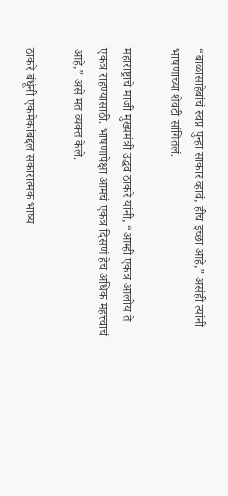“बाळासाहेबांचं स्वप्न पुन्हा साकार व्हावं, हीच इच्छा आहे,” असंही त्यांनी भाषणाच्या शेवटी सांगितलं.

महाराष्ट्राचे माजी मुख्यमंत्री उद्धव ठाकरे यांनी, “आम्ही एकत्र आलोय ते एकत्र राहण्यासाठी. भाषणापेक्षा आमचं एकत्र दिसणं हेच अधिक महत्त्वाचं आहे,” असे मत व्यक्त केले.

ठाकरे बंधूंनी एकमेकांबद्दल सकारात्मक भाष्य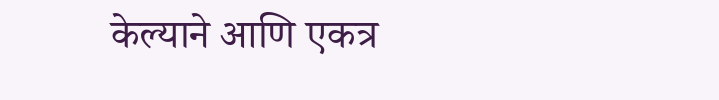केल्याने आणि एकत्र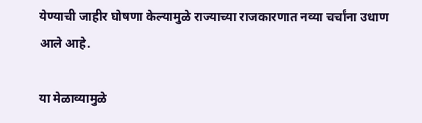येण्याची जाहीर घोषणा केल्यामुळे राज्याच्या राजकारणात नव्या चर्चांना उधाण आले आहे.

या मेळाव्यामुळे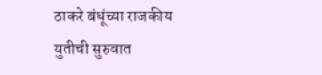ठाकरे बंधूंच्या राजकीय युतीची सुरुवात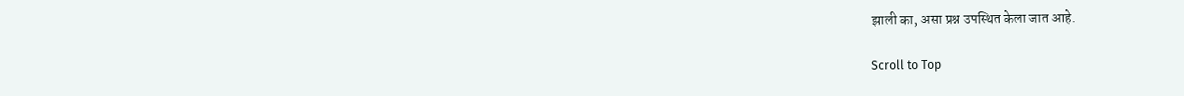झाली का, असा प्रश्न उपस्थित केला जात आहे.

Scroll to Top